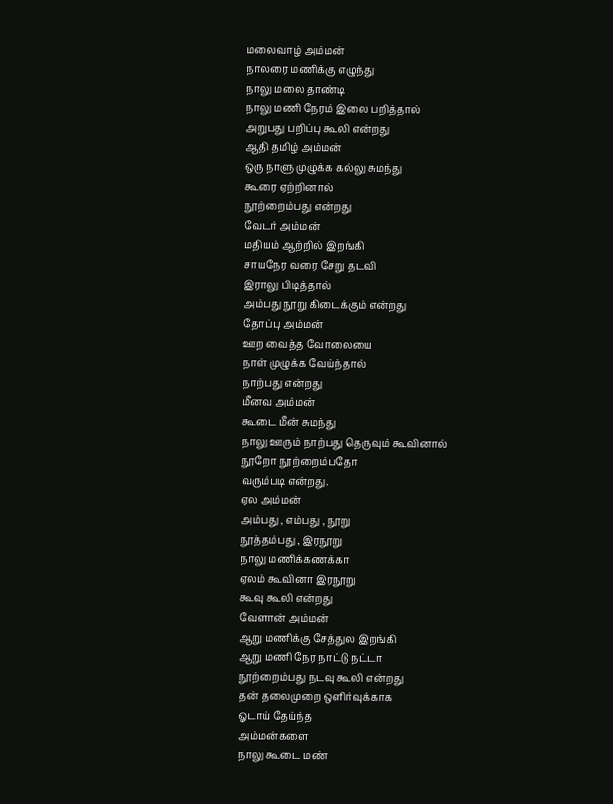மலைவாழ் அம்மன்
நாலரை மணிக்கு எழுந்து
நாலு மலை தாண்டி
நாலு மணி நேரம் இலை பறித்தால்
அறுபது பறிப்பு கூலி என்றது
ஆதி தமிழ் அம்மன்
ஒரு நாளு முழுக்க கல்லு சுமந்து
கூரை ஏற்றினால்
நூற்றைம்பது என்றது
வேடர் அம்மன்
மதியம் ஆற்றில் இறங்கி
சாயநேர வரை சேறு தடவி
இராலு பிடித்தால்
அம்பது நூறு கிடைக்கும் என்றது
தோப்பு அம்மன்
ஊற வைத்த வோலையை
நாள் முழுக்க வேய்ந்தால்
நாற்பது என்றது
மீனவ அம்மன்
கூடை மீன் சுமந்து
நாலு ஊரும் நாற்பது தெருவும் கூவினால்
நூறோ நூற்றைம்பதோ
வரும்படி என்றது.
ஏல அம்மன்
அம்பது , எம்பது , நூறு
நூத்தம்பது , இரநூறு
நாலு மணிக்கணக்கா
ஏலம் கூவினா இரநூறு
கூவு கூலி என்றது
வேளான் அம்மன்
ஆறு மணிக்கு சேத்துல இறங்கி
ஆறு மணி நேர நாட்டு நட்டா
நூற்றைம்பது நடவு கூலி என்றது
தன் தலைமுறை ஒளிர்வுக்காக
ஓடாய் தேய்ந்த
அம்மன்களை
நாலு கூடை மண்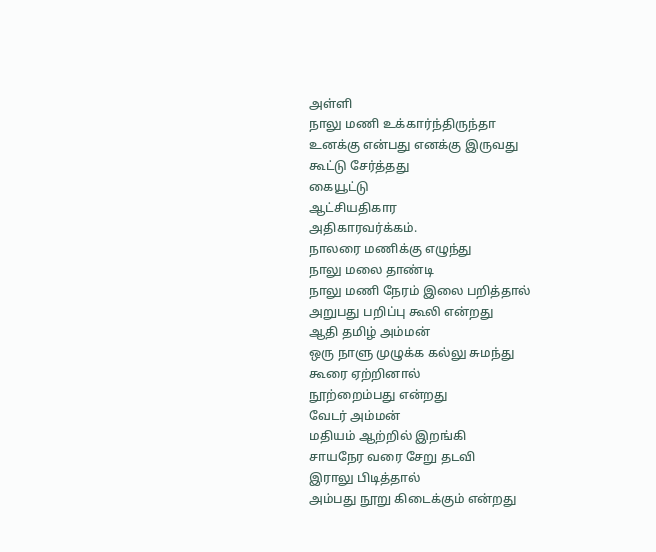அள்ளி
நாலு மணி உக்கார்ந்திருந்தா
உனக்கு என்பது எனக்கு இருவது
கூட்டு சேர்த்தது
கையூட்டு
ஆட்சியதிகார
அதிகாரவர்க்கம்.
நாலரை மணிக்கு எழுந்து
நாலு மலை தாண்டி
நாலு மணி நேரம் இலை பறித்தால்
அறுபது பறிப்பு கூலி என்றது
ஆதி தமிழ் அம்மன்
ஒரு நாளு முழுக்க கல்லு சுமந்து
கூரை ஏற்றினால்
நூற்றைம்பது என்றது
வேடர் அம்மன்
மதியம் ஆற்றில் இறங்கி
சாயநேர வரை சேறு தடவி
இராலு பிடித்தால்
அம்பது நூறு கிடைக்கும் என்றது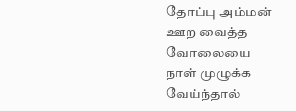தோப்பு அம்மன்
ஊற வைத்த வோலையை
நாள் முழுக்க வேய்ந்தால்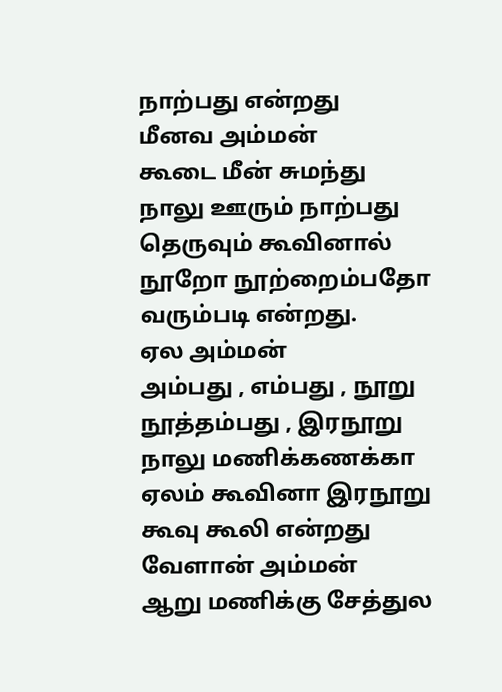நாற்பது என்றது
மீனவ அம்மன்
கூடை மீன் சுமந்து
நாலு ஊரும் நாற்பது தெருவும் கூவினால்
நூறோ நூற்றைம்பதோ
வரும்படி என்றது.
ஏல அம்மன்
அம்பது , எம்பது , நூறு
நூத்தம்பது , இரநூறு
நாலு மணிக்கணக்கா
ஏலம் கூவினா இரநூறு
கூவு கூலி என்றது
வேளான் அம்மன்
ஆறு மணிக்கு சேத்துல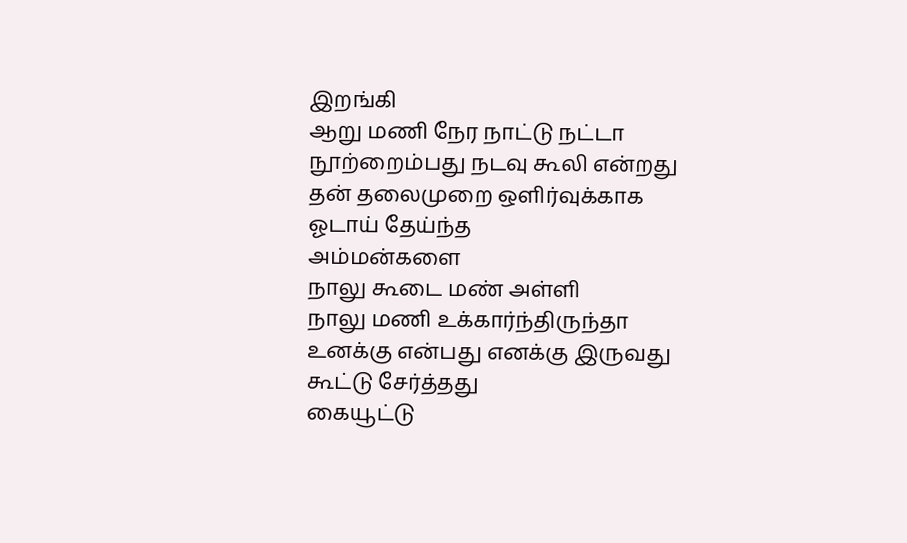இறங்கி
ஆறு மணி நேர நாட்டு நட்டா
நூற்றைம்பது நடவு கூலி என்றது
தன் தலைமுறை ஒளிர்வுக்காக
ஓடாய் தேய்ந்த
அம்மன்களை
நாலு கூடை மண் அள்ளி
நாலு மணி உக்கார்ந்திருந்தா
உனக்கு என்பது எனக்கு இருவது
கூட்டு சேர்த்தது
கையூட்டு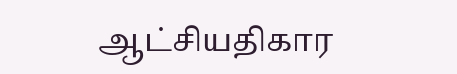ஆட்சியதிகார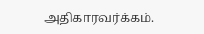அதிகாரவர்க்கம்.